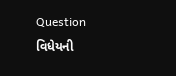Question
વિધેયની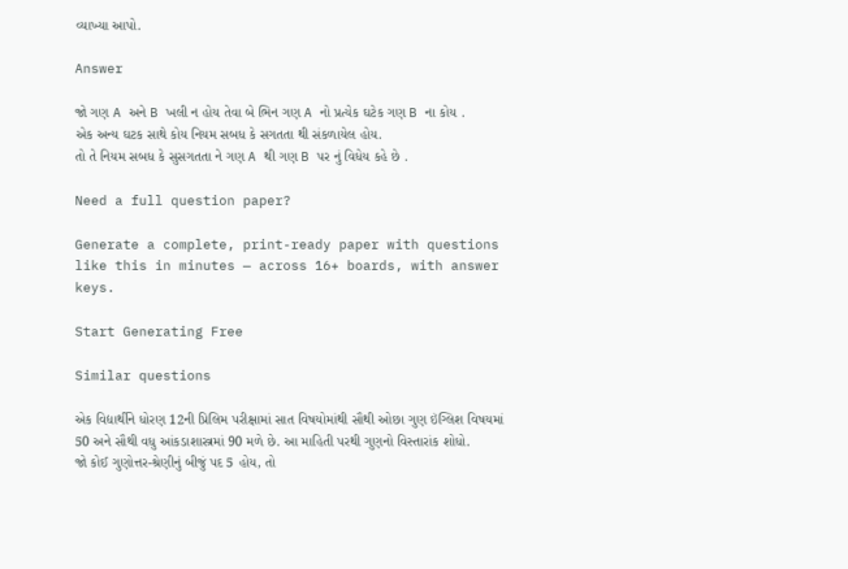વ્યાખ્યા આપો.

Answer

જો ગણ A અને B ખલી ન હોય તેવા બે ભિન ગણ A નો પ્રત્યેક ઘટેક ગણ B ના કોય .
એક અન્ય ઘટક સાથે કોય નિયમ સબધ કે સગતતા થી સંકળાયેલ હોય.
તો તે નિયમ સબધ કે સુસગતતા ને ગણ A થી ગણ B પર નું વિધેય કહે છે .

Need a full question paper?

Generate a complete, print-ready paper with questions like this in minutes — across 16+ boards, with answer keys.

Start Generating Free

Similar questions

એક વિદ્યાર્થીને ધોરણ 12ની પ્રિલિમ પરીક્ષામાં સાત વિષયોમાંથી સૌથી ઓછા ગુણ ઇંગ્લિશ વિષયમાં 50 અને સૌથી વધુ આંકડાશાસ્ત્રમાં 90 મળે છે. આ માહિતી પરથી ગુણનો વિસ્તારાંક શોધો.
જો કોઈ ગુણોત્તર-શ્રેણીનું બીજું પદ 5 હોય, તો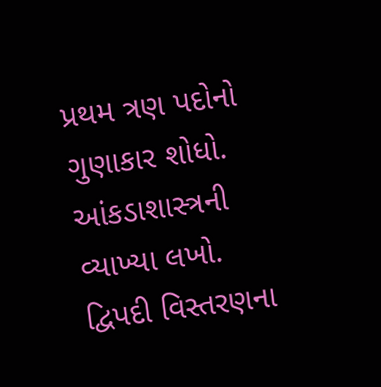પ્રથમ ત્રણ પદોનો ગુણાકાર શોધો.
આંકડાશાસ્ત્રની વ્યાખ્યા લખો.
દ્વિપદી વિસ્તરણના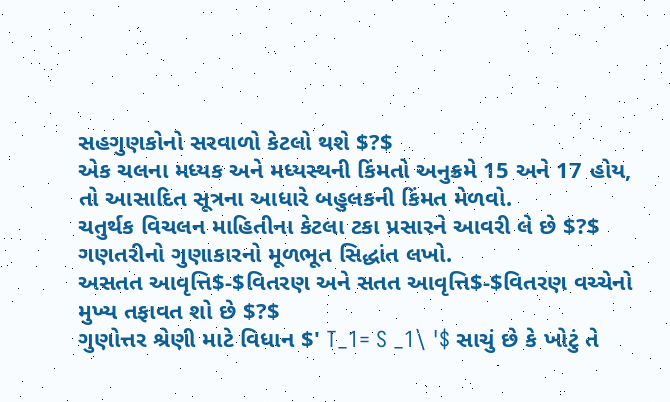સહગુણકોનો સરવાળો કેટલો થશે $?$
એક ચલના મધ્યક અને મધ્યસ્થની કિંમતો અનુક્રમે 15 અને 17 હોય, તો આસાદિત સૂત્રના આધારે બહુલકની કિંમત મેળવો.
ચતુર્થક વિચલન માહિતીના કેટલા ટકા પ્રસારને આવરી લે છે $?$
ગણતરીનો ગુણાકારનો મૂળભૂત સિદ્ધાંત લખો.
અસતત આવૃત્તિ$-$વિતરણ અને સતત આવૃત્તિ$-$વિતરણ વચ્ચેનો મુખ્ય તફાવત શો છે $?$
ગુણોત્તર શ્રેણી માટે વિધાન $' T_1= S _1\ '$ સાચું છે કે ખોટું તે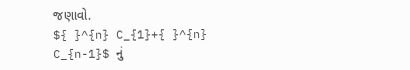જણાવો.
${ }^{n} C_{1}+{ }^{n} C_{n-1}$ નું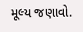મૂલ્ય જણાવો.